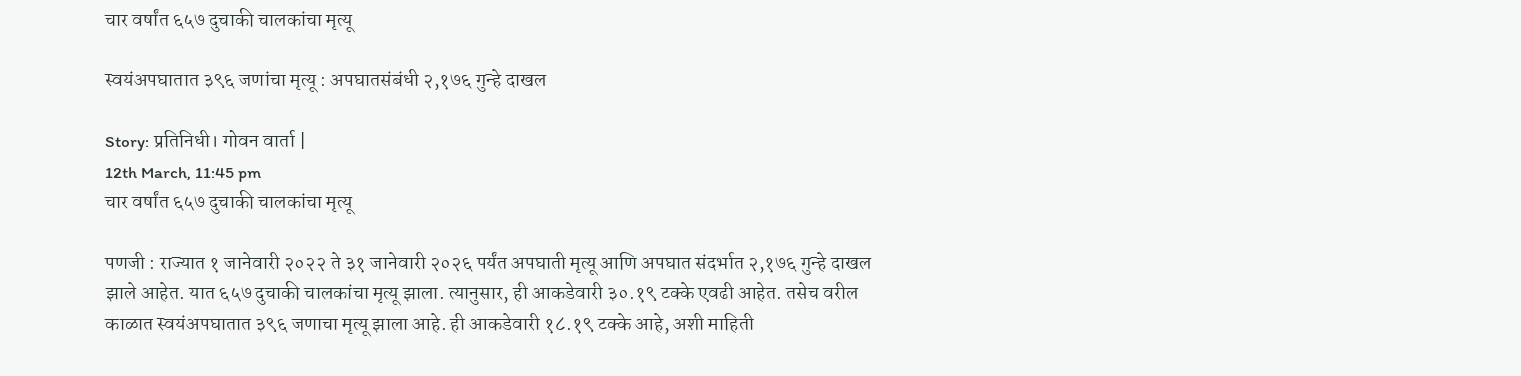चार वर्षांत ६५७ दुचाकी चालकांचा मृत्यू

स्वयंअपघातात ३९६ जणांचा मृत्यू : अपघातसंबंधी २,१७६ गुन्हे दाखल

Story: प्रतिनिधी। गोवन वार्ता |
12th March, 11:45 pm
चार वर्षांत ६५७ दुचाकी चालकांचा मृत्यू

पणजी : राज्यात १ जानेवारी २०२२ ते ३१ जानेवारी २०२६ पर्यंत अपघाती मृत्यू आणि अपघात संदर्भात २,१७६ गुन्हे दाखल झाले आहेत. यात ६५७ दुचाकी चालकांचा मृत्यू झाला. त्यानुसार, ही आकडेवारी ३०.१९ टक्के एवढी आहेत. तसेच वरील काळात स्वयंअपघातात ३९६ जणाचा मृत्यू झाला आहे. ही आकडेवारी १८.१९ टक्के आहे, अशी माहिती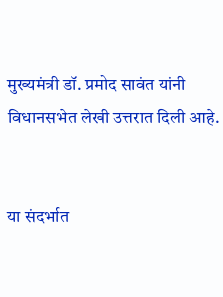मुख्यमंत्री डॉ. प्रमोद सावंत यांनी विधानसभेत लेखी उत्तरात दिली आहे.


या संदर्भात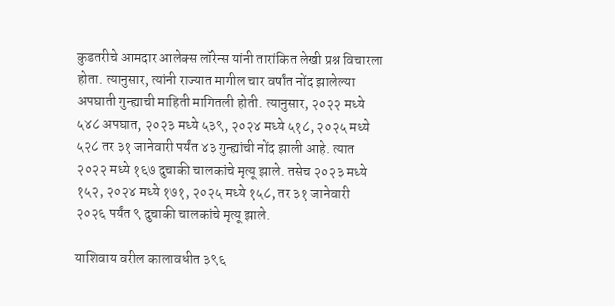कुडतरीचे आमदार आलेक्स लॉरेन्स यांनी तारांकित लेखी प्रश्न विचारला होता. त्यानुसार, त्यांनी राज्यात मागील चार वर्षांत नोंद झालेल्या अपघाती गुन्ह्याची माहिती मागितली होती. त्यानुसार, २०२२ मध्ये ५४८ अपघात, २०२३ मध्ये ५३९, २०२४ मध्ये ५१८, २०२५ मध्ये ५२८ तर ३१ जानेवारी पर्यंत ४३ गुन्ह्यांची नोंद झाली आहे. त्यात २०२२ मध्ये १६७ दुचाकी चालकांचे मृत्यू झाले. तसेच २०२३ मध्ये १५२, २०२४ मध्ये १७१, २०२५ मध्ये १५८, तर ३१ जानेवारी २०२६ पर्यंत ९ दुचाकी चालकांचे मृत्यू झाले.

याशिवाय वरील कालावधीत ३९६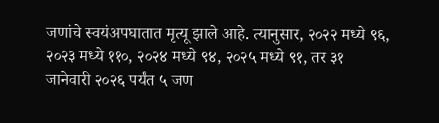जणांचे स्वयंअपघातात मृत्यू झाले आहे. त्यानुसार, २०२२ मध्ये ९६, २०२३ मध्ये ११०, २०२४ मध्ये ९४, २०२५ मध्ये ९१, तर ३१ जानेवारी २०२६ पर्यंत ५ जण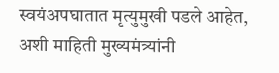स्वयंअपघातात मृत्युमुखी पडले आहेत, अशी माहिती मुख्यमंत्र्यांनी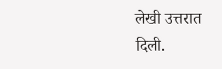लेखी उत्तरात दिली.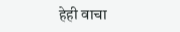हेही वाचा